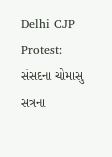Delhi CJP Protest: સંસદના ચોમાસુ સત્રના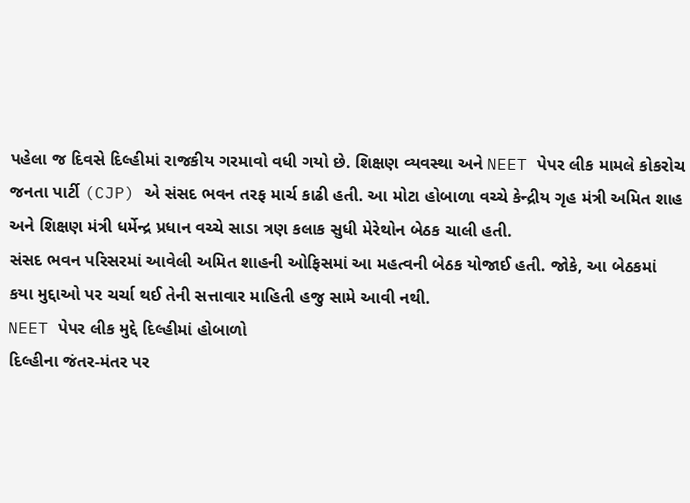પહેલા જ દિવસે દિલ્હીમાં રાજકીય ગરમાવો વધી ગયો છે. શિક્ષણ વ્યવસ્થા અને NEET પેપર લીક મામલે કોકરોચ જનતા પાર્ટી (CJP) એ સંસદ ભવન તરફ માર્ચ કાઢી હતી. આ મોટા હોબાળા વચ્ચે કેન્દ્રીય ગૃહ મંત્રી અમિત શાહ અને શિક્ષણ મંત્રી ધર્મેન્દ્ર પ્રધાન વચ્ચે સાડા ત્રણ કલાક સુધી મેરેથોન બેઠક ચાલી હતી.
સંસદ ભવન પરિસરમાં આવેલી અમિત શાહની ઓફિસમાં આ મહત્વની બેઠક યોજાઈ હતી. જોકે, આ બેઠકમાં કયા મુદ્દાઓ પર ચર્ચા થઈ તેની સત્તાવાર માહિતી હજુ સામે આવી નથી.
NEET પેપર લીક મુદ્દે દિલ્હીમાં હોબાળો
દિલ્હીના જંતર-મંતર પર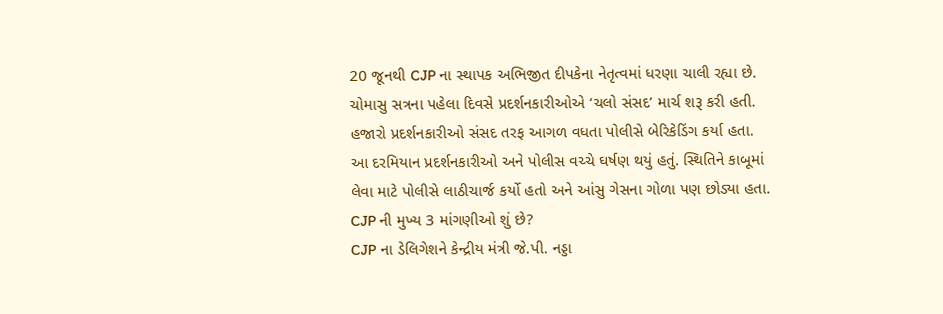20 જૂનથી CJP ના સ્થાપક અભિજીત દીપકેના નેતૃત્વમાં ધરણા ચાલી રહ્યા છે. ચોમાસુ સત્રના પહેલા દિવસે પ્રદર્શનકારીઓએ ‘ચલો સંસદ’ માર્ચ શરૂ કરી હતી. હજારો પ્રદર્શનકારીઓ સંસદ તરફ આગળ વધતા પોલીસે બેરિકેડિંગ કર્યા હતા.
આ દરમિયાન પ્રદર્શનકારીઓ અને પોલીસ વચ્ચે ઘર્ષણ થયું હતું. સ્થિતિને કાબૂમાં લેવા માટે પોલીસે લાઠીચાર્જ કર્યો હતો અને આંસુ ગેસના ગોળા પણ છોડ્યા હતા.
CJP ની મુખ્ય 3 માંગણીઓ શું છે?
CJP ના ડેલિગેશને કેન્દ્રીય મંત્રી જે.પી. નડ્ડા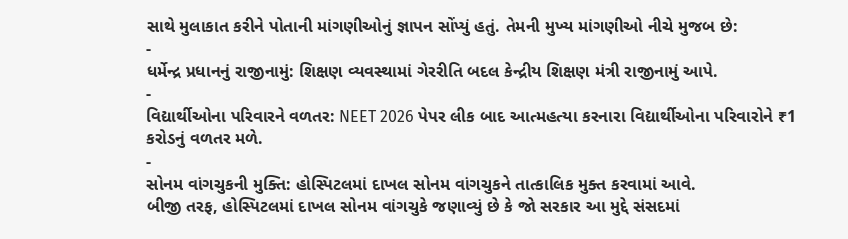સાથે મુલાકાત કરીને પોતાની માંગણીઓનું જ્ઞાપન સોંપ્યું હતું. તેમની મુખ્ય માંગણીઓ નીચે મુજબ છે:
-
ધર્મેન્દ્ર પ્રધાનનું રાજીનામું: શિક્ષણ વ્યવસ્થામાં ગેરરીતિ બદલ કેન્દ્રીય શિક્ષણ મંત્રી રાજીનામું આપે.
-
વિદ્યાર્થીઓના પરિવારને વળતર: NEET 2026 પેપર લીક બાદ આત્મહત્યા કરનારા વિદ્યાર્થીઓના પરિવારોને ₹1 કરોડનું વળતર મળે.
-
સોનમ વાંગચુકની મુક્તિ: હોસ્પિટલમાં દાખલ સોનમ વાંગચુકને તાત્કાલિક મુક્ત કરવામાં આવે.
બીજી તરફ, હોસ્પિટલમાં દાખલ સોનમ વાંગચુકે જણાવ્યું છે કે જો સરકાર આ મુદ્દે સંસદમાં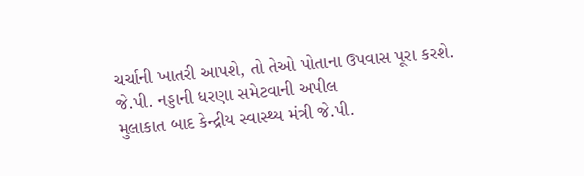ચર્ચાની ખાતરી આપશે, તો તેઓ પોતાના ઉપવાસ પૂરા કરશે.
જે.પી. નડ્ડાની ધરણા સમેટવાની અપીલ
મુલાકાત બાદ કેન્દ્રીય સ્વાસ્થ્ય મંત્રી જે.પી.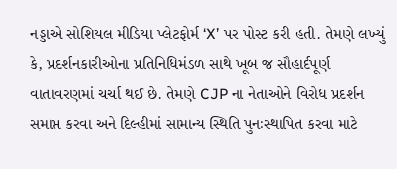નડ્ડાએ સોશિયલ મીડિયા પ્લેટફોર્મ ‘X’ પર પોસ્ટ કરી હતી. તેમણે લખ્યું કે, પ્રદર્શનકારીઓના પ્રતિનિધિમંડળ સાથે ખૂબ જ સૌહાર્દપૂર્ણ વાતાવરણમાં ચર્ચા થઈ છે. તેમણે CJP ના નેતાઓને વિરોધ પ્રદર્શન સમાપ્ત કરવા અને દિલ્હીમાં સામાન્ય સ્થિતિ પુનઃસ્થાપિત કરવા માટે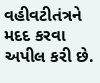વહીવટીતંત્રને મદદ કરવા અપીલ કરી છે.